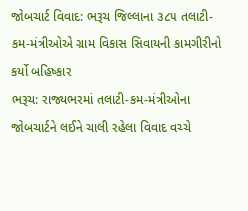જોબચાર્ટ વિવાદ: ભરૂચ જિલ્લાના ૩૮૫ તલાટી-કમ-મંત્રીઓએ ગ્રામ વિકાસ સિવાયની કામગીરીનો કર્યો બહિષ્કાર
ભરૂચ: રાજ્યભરમાં તલાટી-કમ-મંત્રીઓના જોબચાર્ટને લઈને ચાલી રહેલા વિવાદ વચ્ચે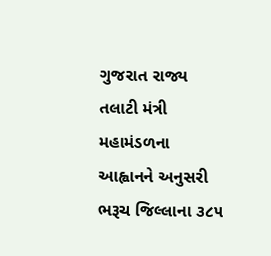ગુજરાત રાજ્ય તલાટી મંત્રી મહામંડળના આહ્વાનને અનુસરી ભરૂચ જિલ્લાના ૩૮૫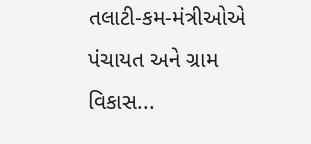તલાટી-કમ-મંત્રીઓએ પંચાયત અને ગ્રામ વિકાસ...